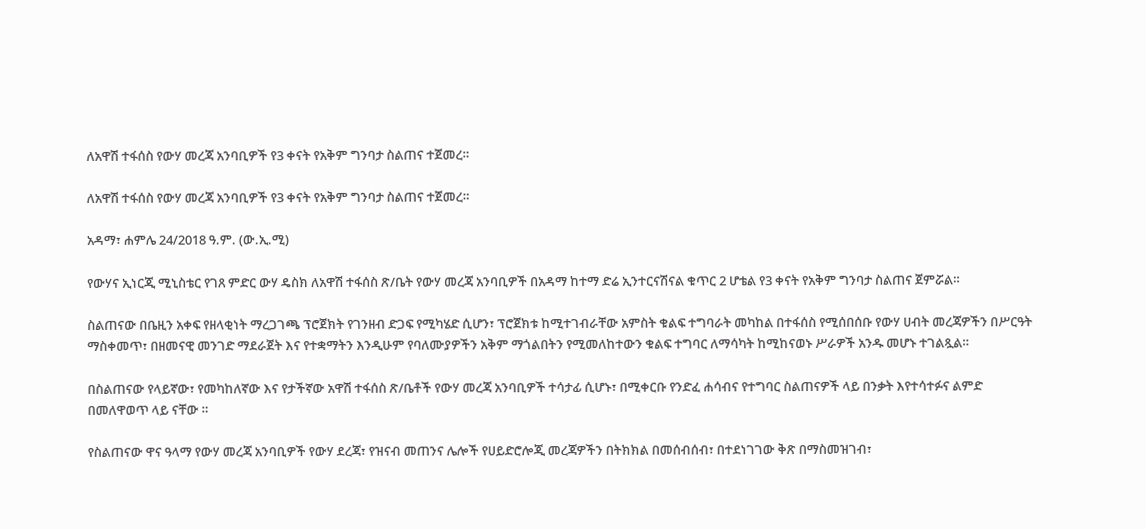ለአዋሽ ተፋሰስ የውሃ መረጃ አንባቢዎች የ3 ቀናት የአቅም ግንባታ ስልጠና ተጀመረ።

ለአዋሽ ተፋሰስ የውሃ መረጃ አንባቢዎች የ3 ቀናት የአቅም ግንባታ ስልጠና ተጀመረ።

አዳማ፣ ሐምሌ 24/2018 ዓ.ም. (ው.ኢ.ሚ)

የውሃና ኢነርጂ ሚኒስቴር የገጸ ምድር ውሃ ዴስክ ለአዋሽ ተፋሰስ ጽ/ቤት የውሃ መረጃ አንባቢዎች በአዳማ ከተማ ድሬ ኢንተርናሽናል ቁጥር 2 ሆቴል የ3 ቀናት የአቅም ግንባታ ስልጠና ጀምሯል።

ስልጠናው በቤዚን አቀፍ የዘላቂነት ማረጋገጫ ፕሮጀክት የገንዘብ ድጋፍ የሚካሄድ ሲሆን፣ ፕሮጀክቱ ከሚተገብራቸው አምስት ቁልፍ ተግባራት መካከል በተፋሰስ የሚሰበሰቡ የውሃ ሀብት መረጃዎችን በሥርዓት ማስቀመጥ፣ በዘመናዊ መንገድ ማደራጀት እና የተቋማትን እንዲሁም የባለሙያዎችን አቅም ማጎልበትን የሚመለከተውን ቁልፍ ተግባር ለማሳካት ከሚከናወኑ ሥራዎች አንዱ መሆኑ ተገልጿል።

በስልጠናው የላይኛው፣ የመካከለኛው እና የታችኛው አዋሽ ተፋሰስ ጽ/ቤቶች የውሃ መረጃ አንባቢዎች ተሳታፊ ሲሆኑ፣ በሚቀርቡ የንድፈ ሐሳብና የተግባር ስልጠናዎች ላይ በንቃት እየተሳተፉና ልምድ በመለዋወጥ ላይ ናቸው ።

የስልጠናው ዋና ዓላማ የውሃ መረጃ አንባቢዎች የውሃ ደረጃ፣ የዝናብ መጠንና ሌሎች የሀይድሮሎጂ መረጃዎችን በትክክል በመሰብሰብ፣ በተደነገገው ቅጽ በማስመዝገብ፣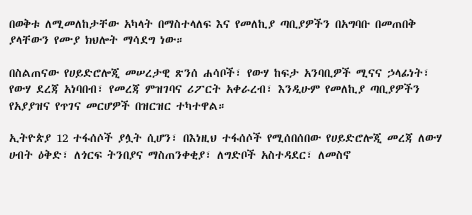በወቅቱ ለሚመለከታቸው አካላት በማስተላለፍ እና የመለኪያ ጣቢያዎችን በአግባቡ በመጠበቅ ያላቸውን የሙያ ክህሎት ማሳደግ ነው።

በስልጠናው የሀይድሮሎጂ መሠረታዊ ጽንሰ ሐሳቦች፣ የውሃ ከፍታ አንባቢዎች ሚናና ኃላፊነት፣ የውሃ ደረጃ አነባበብ፣ የመረጃ ምዝገባና ሪፖርት አቀራረብ፣ እንዲሁም የመለኪያ ጣቢያዎችን የአያያዝና የጥገና መርሆዎች በዝርዝር ተካተዋል።

ኢትዮጵያ 12 ተፋሰሶች ያሏት ሲሆን፣ በእነዚህ ተፋሰሶች የሚሰበሰበው የሀይድሮሎጂ መረጃ ለውሃ ሀብት ዕቅድ፣ ለጎርፍ ትንበያና ማስጠንቀቂያ፣ ለግድቦች አስተዳደር፣ ለመስኖ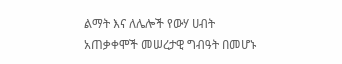ልማት እና ለሌሎች የውሃ ሀብት አጠቃቀሞች መሠረታዊ ግብዓት በመሆኑ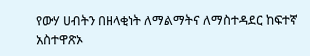የውሃ ሀብትን በዘላቂነት ለማልማትና ለማስተዳደር ከፍተኛ አስተዋጽኦ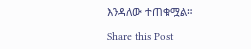እንዳለው ተጠቁሟል።

Share this Post